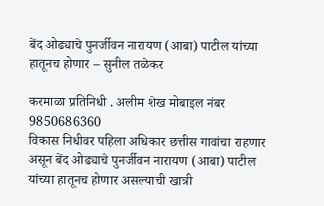बेंद ओढ्याचे पुनर्जीवन नारायण (आबा) पाटील यांच्या हातूनच होणार – सुनील तळेकर

करमाळा प्रतिनिधी . अलीम शेख मोबाइल नंबर 9850686360
विकास निधीवर पहिला अधिकार छत्तीस गावांचा राहणार असून बेंद ओढ्याचे पुनर्जीवन नारायण (आबा) पाटील यांच्या हातूनच होणार असल्याची खात्री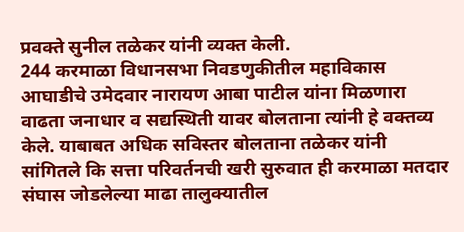प्रवक्ते सुनील तळेकर यांनी व्यक्त केली.
244 करमाळा विधानसभा निवडणुकीतील महाविकास आघाडीचे उमेदवार नारायण आबा पाटील यांना मिळणारा वाढता जनाधार व सद्यस्थिती यावर बोलताना त्यांनी हे वक्तव्य केले. याबाबत अधिक सविस्तर बोलताना तळेकर यांनी सांगितले कि सत्ता परिवर्तनची खरी सुरुवात ही करमाळा मतदार संघास जोडलेल्या माढा तालुक्यातील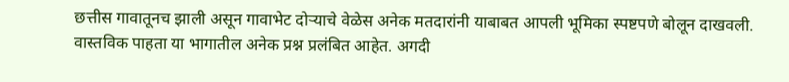छत्तीस गावातूनच झाली असून गावाभेट दोऱ्याचे वेळेस अनेक मतदारांनी याबाबत आपली भूमिका स्पष्टपणे बोलून दाखवली. वास्तविक पाहता या भागातील अनेक प्रश्न प्रलंबित आहेत. अगदी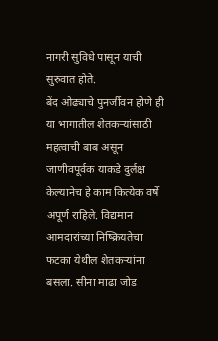नागरी सुविधे पासून याची सुरुवात होते.
बेंद ओढ्याचे पुनर्जीवन होणे ही या भागातील शेतकऱ्यांसाठी महत्वाची बाब असून जाणीवपूर्वक याकडे दुर्लक्ष केल्यानेच हे काम कित्येक वर्षे अपूर्ण राहिले. विद्यमान आमदारांच्या निष्क्रियतेचा फटका येथील शेतकऱ्यांना बसला. सीना माढा जोड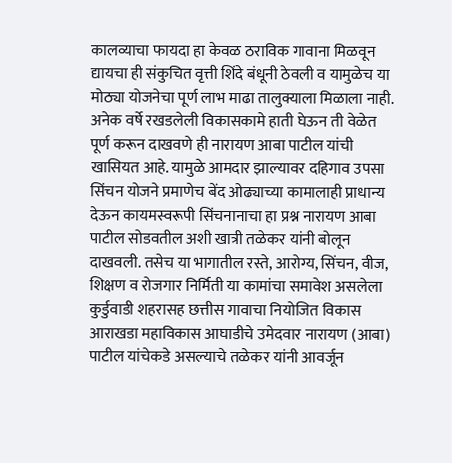कालव्याचा फायदा हा केवळ ठराविक गावाना मिळवून द्यायचा ही संकुचित वृत्ती शिंदे बंधूनी ठेवली व यामुळेच या मोठ्या योजनेचा पूर्ण लाभ माढा तालुक्याला मिळाला नाही.
अनेक वर्षे रखडलेली विकासकामे हाती घेऊन ती वेळेत पूर्ण करून दाखवणे ही नारायण आबा पाटील यांची खासियत आहे. यामुळे आमदार झाल्यावर दहिगाव उपसा सिंचन योजने प्रमाणेच बेंद ओढ्याच्या कामालाही प्राधान्य देऊन कायमस्वरूपी सिंचनानाचा हा प्रश्न नारायण आबा पाटील सोडवतील अशी खात्री तळेकर यांनी बोलून दाखवली. तसेच या भागातील रस्ते, आरोग्य, सिंचन, वीज, शिक्षण व रोजगार निर्मिती या कामांचा समावेश असलेला कुर्डुवाडी शहरासह छत्तीस गावाचा नियोजित विकास आराखडा महाविकास आघाडीचे उमेदवार नारायण (आबा) पाटील यांचेकडे असल्याचे तळेकर यांनी आवर्जून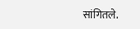सांगितले.